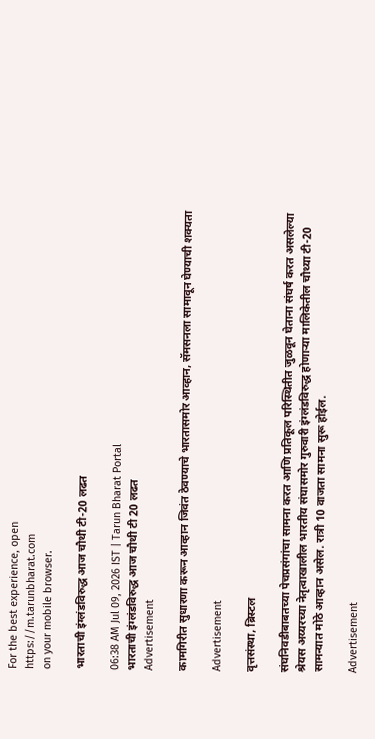For the best experience, open
https://m.tarunbharat.com
on your mobile browser.

भारताची इंग्लंडविरुद्ध आज चौथी टी-20 लढत

06:38 AM Jul 09, 2026 IST | Tarun Bharat Portal
भारताची इंग्लंडविरुद्ध आज चौथी टी 20 लढत
Advertisement

कामगिरीत सुधारणा करून आव्हान जिवंत ठेवण्याचे भारतासमोर आव्हान, सॅमसनला सामावून घेण्याची शक्यता

Advertisement

वृत्तसंस्था, ब्रिस्टल

संघनिवडीबाबतच्या पेचप्रसंगांचा सामना करत आणि प्रतिकूल परिस्थितीत जुळवून घेताना संघर्ष करत असलेल्या श्रेयस अय्यरच्या नेतृत्वाखालील भारतीय संघासमोर गुरुवारी इंग्लंडविरुद्ध होणाऱ्या मालिकेतील चौथ्या टी-20 सामन्यात मोठे आव्हान असेल. रात्री 10 वाजता सामना सुरू होईल.

Advertisement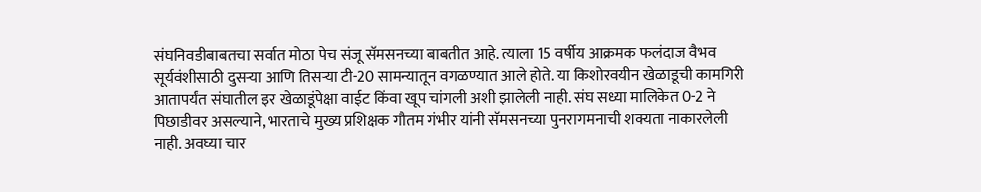संघनिवडीबाबतचा सर्वात मोठा पेच संजू सॅमसनच्या बाबतीत आहे. त्याला 15 वर्षीय आक्रमक फलंदाज वैभव सूर्यवंशीसाठी दुसऱ्या आणि तिसऱ्या टी-20 सामन्यातून वगळण्यात आले होते. या किशोरवयीन खेळाडूची कामगिरी आतापर्यंत संघातील इर खेळाडूंपेक्षा वाईट किंवा खूप चांगली अशी झालेली नाही. संघ सध्या मालिकेत 0-2 ने पिछाडीवर असल्याने, भारताचे मुख्य प्रशिक्षक गौतम गंभीर यांनी सॅमसनच्या पुनरागमनाची शक्यता नाकारलेली नाही. अवघ्या चार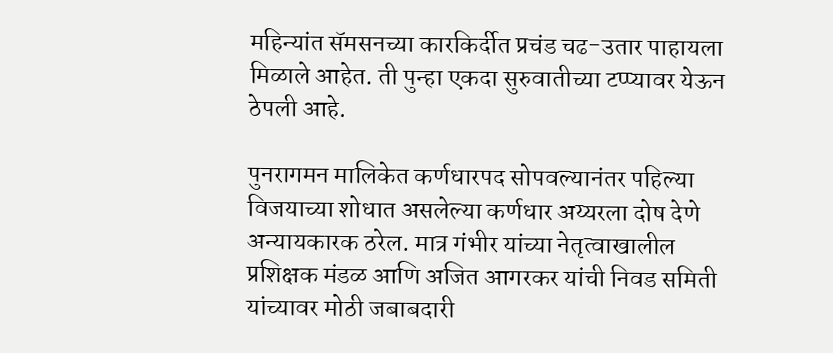महिन्यांत सॅमसनच्या कारकिर्दीत प्रचंड चढ-उतार पाहायला मिळाले आहेत. ती पुन्हा एकदा सुरुवातीच्या टप्प्यावर येऊन ठेपली आहे.

पुनरागमन मालिकेत कर्णधारपद सोपवल्यानंतर पहिल्या विजयाच्या शोधात असलेल्या कर्णधार अय्यरला दोष देणे अन्यायकारक ठरेल. मात्र गंभीर यांच्या नेतृत्वाखालील प्रशिक्षक मंडळ आणि अजित आगरकर यांची निवड समिती यांच्यावर मोठी जबाबदारी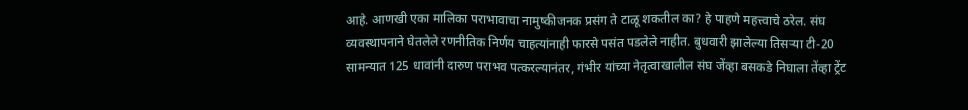आहे. आणखी एका मालिका पराभावाचा नामुष्कीजनक प्रसंग ते टाळू शकतील का? हे पाहणे महत्त्वाचे ठरेल. संघ व्यवस्थापनाने घेतलेले रणनीतिक निर्णय चाहत्यांनाही फारसे पसंत पडलेले नाहीत. बुधवारी झालेल्या तिसऱ्या टी-20 सामन्यात 125 धावांनी दारुण पराभव पत्करल्यानंतर, गंभीर यांच्या नेतृत्वाखालील संघ जेंव्हा बसकडे निघाला तेंव्हा ट्रेंट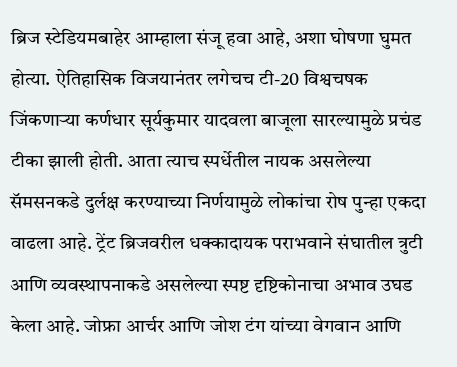ब्रिज स्टेडियमबाहेर आम्हाला संजू हवा आहे, अशा घोषणा घुमत होत्या. ऐतिहासिक विजयानंतर लगेचच टी-20 विश्वचषक जिंकणाऱ्या कर्णधार सूर्यकुमार यादवला बाजूला सारल्यामुळे प्रचंड टीका झाली होती. आता त्याच स्पर्धेतील नायक असलेल्या सॅमसनकडे दुर्लक्ष करण्याच्या निर्णयामुळे लोकांचा रोष पुन्हा एकदा वाढला आहे. ट्रेंट ब्रिजवरील धक्कादायक पराभवाने संघातील त्रुटी आणि व्यवस्थापनाकडे असलेल्या स्पष्ट दृष्टिकोनाचा अभाव उघड केला आहे. जोफ्रा आर्चर आणि जोश टंग यांच्या वेगवान आणि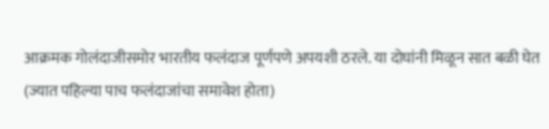आक्रमक गोलंदाजीसमोर भारतीय फलंदाज पूर्णपणे अपयशी ठरले. या दोघांनी मिळून सात बळी घेत (ज्यात पहिल्या पाच फलंदाजांचा समावेश होता)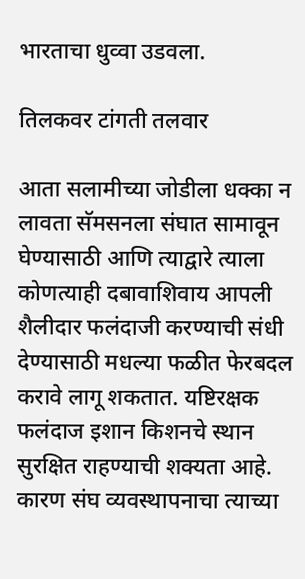भारताचा धुव्वा उडवला.

तिलकवर टांगती तलवार

आता सलामीच्या जोडीला धक्का न लावता सॅमसनला संघात सामावून घेण्यासाठी आणि त्याद्वारे त्याला कोणत्याही दबावाशिवाय आपली शैलीदार फलंदाजी करण्याची संधी देण्यासाठी मधल्या फळीत फेरबदल करावे लागू शकतात. यष्टिरक्षक फलंदाज इशान किशनचे स्थान सुरक्षित राहण्याची शक्यता आहे. कारण संघ व्यवस्थापनाचा त्याच्या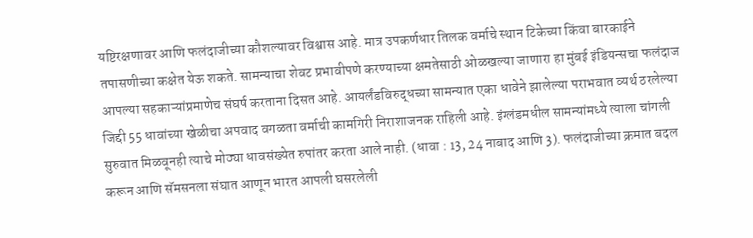यष्टिरक्षणावर आणि फलंदाजीच्या कौशल्यावर विश्वास आहे. मात्र उपकर्णधार तिलक वर्माचे स्थान टिकेच्या किंवा बारकाईने तपासणीच्या कक्षेत येऊ शकते. सामन्याचा शेवट प्रभावीपणे करण्याच्या क्षमतेसाठी ओळखल्या जाणारा हा मुंबई इंडियन्सचा फलंदाज आपल्या सहकाऱ्यांप्रमाणेच संघर्ष करताना दिसत आहे. आयर्लंडविरुद्धच्या सामन्यात एका धावेने झालेल्या पराभवात व्यर्थ ठरलेल्या जिद्दी 55 धावांच्या खेळीचा अपवाद वगळता वर्माची कामगिरी निराशाजनक राहिली आहे. इंग्लंडमधील सामन्यांमध्ये त्याला चांगली सुरुवात मिळवूनही त्याचे मोठ्या धावसंख्येत रुपांतर करता आले नाही. (धावा : 13, 24 नाबाद आणि 3). फलंदाजीच्या क्रमात बदल करून आणि सॅमसनला संघात आणून भारत आपली घसरलेली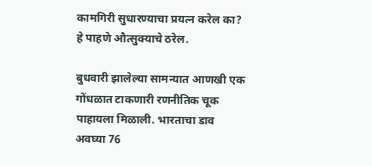कामगिरी सुधारण्याचा प्रयत्न करेल का? हे पाहणे औत्सुक्याचे ठरेल.

बुधवारी झालेल्या सामन्यात आणखी एक गोंधळात टाकणारी रणनीतिक चूक पाहायला मिळाली. भारताचा डाव अवघ्या 76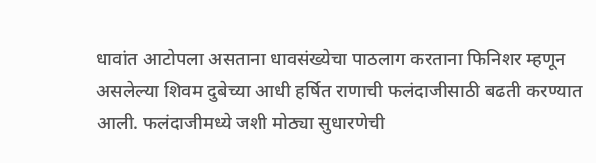धावांत आटोपला असताना धावसंख्येचा पाठलाग करताना फिनिशर म्हणून असलेल्या शिवम दुबेच्या आधी हर्षित राणाची फलंदाजीसाठी बढती करण्यात आली. फलंदाजीमध्ये जशी मोठ्या सुधारणेची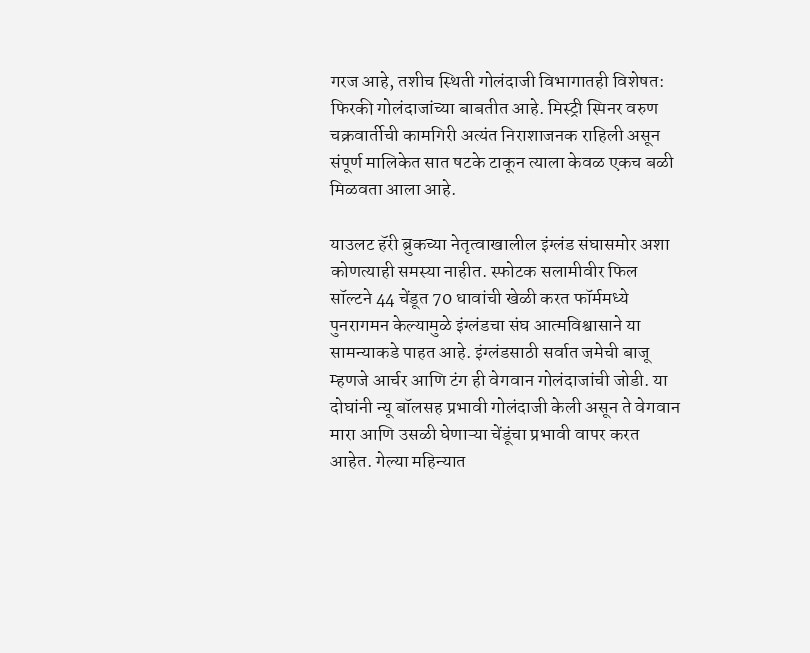गरज आहे, तशीच स्थिती गोलंदाजी विभागातही विशेषत: फिरकी गोलंदाजांच्या बाबतीत आहे. मिस्ट्री स्पिनर वरुण चक्रवार्तीची कामगिरी अत्यंत निराशाजनक राहिली असून संपूर्ण मालिकेत सात षटके टाकून त्याला केवळ एकच बळी मिळवता आला आहे.

याउलट हॅरी ब्रुकच्या नेतृत्वाखालील इंग्लंड संघासमोर अशा कोणत्याही समस्या नाहीत. स्फोटक सलामीवीर फिल सॉल्टने 44 चेंडूत 70 धावांची खेळी करत फॉर्ममध्ये पुनरागमन केल्यामुळे इंग्लंडचा संघ आत्मविश्वासाने या सामन्याकडे पाहत आहे. इंग्लंडसाठी सर्वात जमेची बाजू म्हणजे आर्चर आणि टंग ही वेगवान गोलंदाजांची जोडी. या दोघांनी न्यू बॉलसह प्रभावी गोलंदाजी केली असून ते वेगवान मारा आणि उसळी घेणाऱ्या चेंडूंचा प्रभावी वापर करत आहेत. गेल्या महिन्यात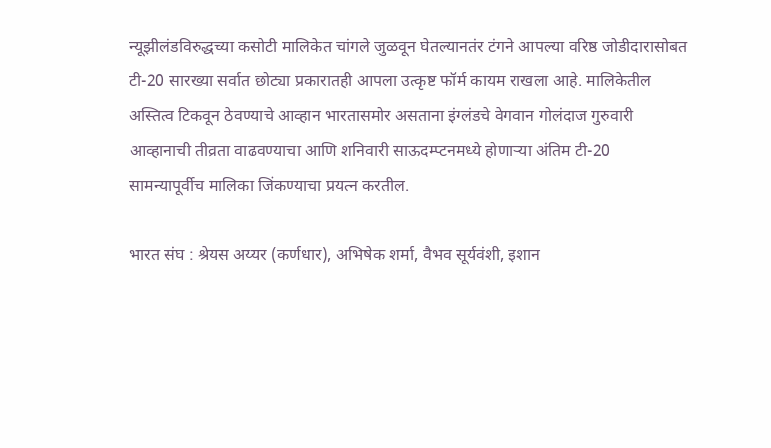न्यूझीलंडविरुद्धच्या कसोटी मालिकेत चांगले जुळवून घेतल्यानतंर टंगने आपल्या वरिष्ठ जोडीदारासोबत टी-20 सारख्या सर्वात छोट्या प्रकारातही आपला उत्कृष्ट फॉर्म कायम राखला आहे. मालिकेतील अस्तित्व टिकवून ठेवण्याचे आव्हान भारतासमोर असताना इंग्लंडचे वेगवान गोलंदाज गुरुवारी आव्हानाची तीव्रता वाढवण्याचा आणि शनिवारी साऊदम्प्टनमध्ये होणाऱ्या अंतिम टी-20 सामन्यापूर्वीच मालिका जिंकण्याचा प्रयत्न करतील.

भारत संघ : श्रेयस अय्यर (कर्णधार), अभिषेक शर्मा, वैभव सूर्यवंशी, इशान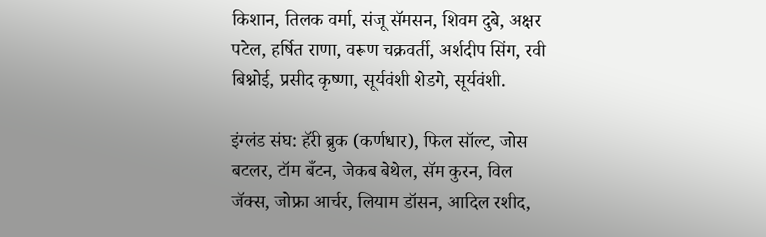किशान, तिलक वर्मा, संजू सॅमसन, शिवम दुबे, अक्षर पटेल, हर्षित राणा, वरूण चक्रवर्ती, अर्शदीप सिंग, रवी बिश्नोई, प्रसीद कृष्णा, सूर्यवंशी शेडगे, सूर्यवंशी.

इंग्लंड संघ: हॅरी ब्रुक (कर्णधार), फिल सॉल्ट, जोस बटलर, टॉम बँटन, जेकब बेथेल, सॅम कुरन, विल जॅक्स, जोफ्रा आर्चर, लियाम डॉसन, आदिल रशीद,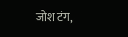जोश टंग,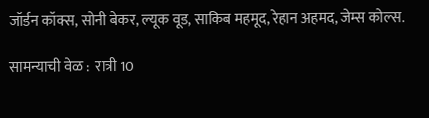जॉर्डन कॉक्स, सोनी बेकर, ल्यूक वूड, साकिब महमूद, रेहान अहमद, जेम्स कोल्स.

सामन्याची वेळ :  रात्री 10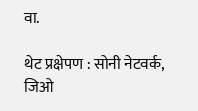वा.

थेट प्रक्षेपण : सोनी नेटवर्क, जिओ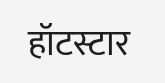हॉटस्टार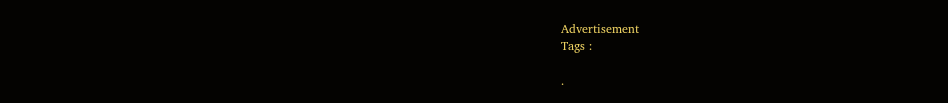Advertisement
Tags :

.